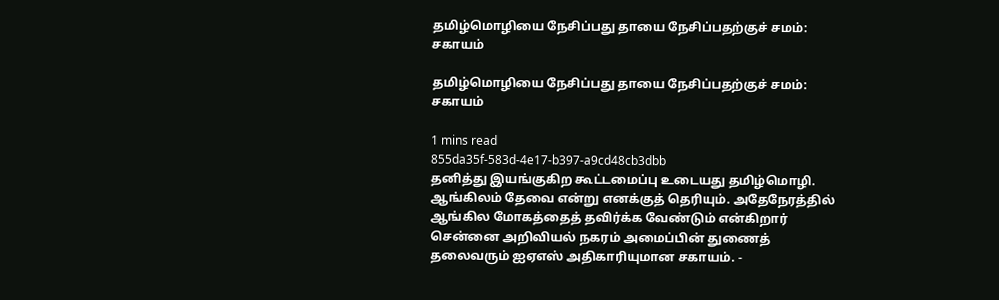தமிழ்மொழியை நேசிப்பது தாயை நேசிப்பதற்குச் சமம்: சகாயம்

தமிழ்மொழியை நேசிப்பது தாயை நேசிப்பதற்குச் சமம்: சகாயம்

1 mins read
855da35f-583d-4e17-b397-a9cd48cb3dbb
தனித்து இயங்குகிற கூட்டமைப்பு உடையது தமிழ்மொழி. ஆங்கிலம் தேவை என்று எனக்குத் தெரியும். அதேநேரத்தில் ஆங்கில மோகத்தைத் தவிர்க்க வேண்டும் என்கிறார் சென்னை அறிவியல் நகரம் அமைப்பின் துணைத் தலைவரும் ஐஏஎஸ் அதிகாரியுமான சகாயம். -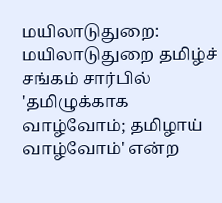மயிலாடுதுறை: மயிலாடுதுறை தமிழ்ச் சங்கம் சார்பில் 'தமிழுக்காக வாழ்வோம்; தமிழாய் வாழ்வோம்' என்ற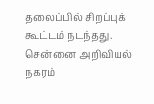தலைப்பில் சிறப்புக் கூட்டம் நடந்தது. சென்னை அறிவியல் நகரம்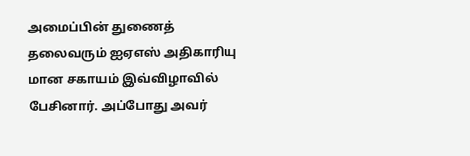அமைப்பின் துணைத் தலைவரும் ஐஏஎஸ் அதிகாரியு மான சகாயம் இவ்விழாவில் பேசினார். அப்போது அவர்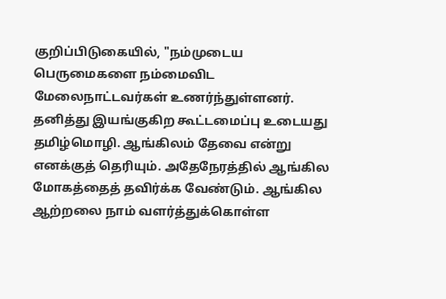குறிப்பிடுகையில், "நம்முடைய பெருமைகளை நம்மைவிட மேலைநாட்டவர்கள் உணர்ந்துள்ளனர். தனித்து இயங்குகிற கூட்டமைப்பு உடையது தமிழ்மொழி. ஆங்கிலம் தேவை என்று எனக்குத் தெரியும். அதேநேரத்தில் ஆங்கில மோகத்தைத் தவிர்க்க வேண்டும். ஆங்கில ஆற்றலை நாம் வளர்த்துக்கொள்ள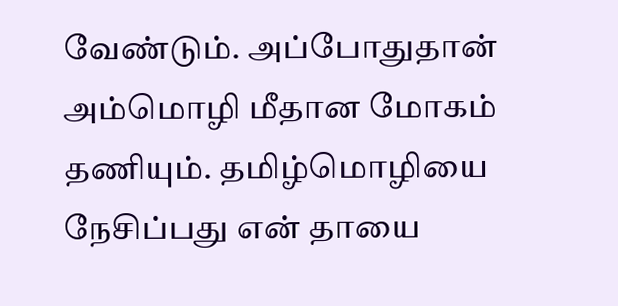வேண்டும். அப்போதுதான் அம்மொழி மீதான மோகம் தணியும். தமிழ்மொழியை நேசிப்பது என் தாயை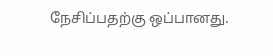நேசிப்பதற்கு ஒப்பானது.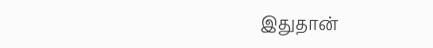இதுதான்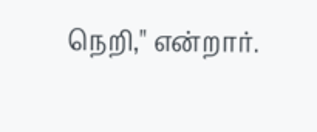நெறி," என்றார்.